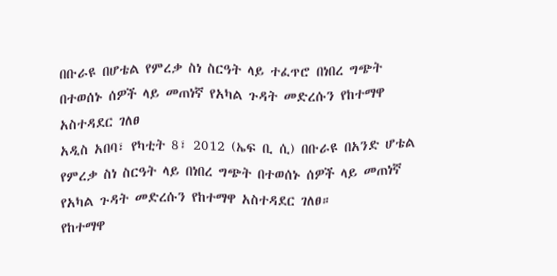በቡራዩ በሆቴል የምረቃ ስነ ስርዓት ላይ ተፈጥሮ በነበረ ግጭት በተወሰኑ ሰዎች ላይ መጠነኛ የአካል ጉዳት መድረሱን የከተማዋ አስተዳደር ገለፀ
አዲስ አበባ፣ የካቲት 8፣ 2012 (ኤፍ ቢ ሲ) በቡራዩ በአንድ ሆቴል የምረቃ ስነ ስርዓት ላይ በነበረ ግጭት በተወሰኑ ሰዎች ላይ መጠነኛ የአካል ጉዳት መድረሱን የከተማዋ አስተዳደር ገለፀ።
የከተማዋ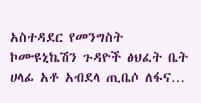አስተዳደር የመንግስት ኮሙዩኒኬሽን ጉዳዮች ፅህፈት ቤት ሀላፊ አቶ አብደላ ጢቤሶ ለፋና…